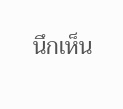นึกเห็น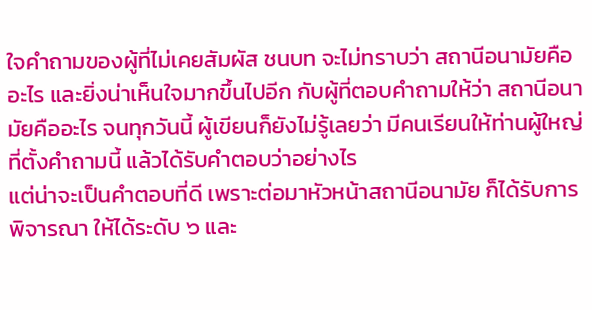ใจคำถามของผู้ที่ไม่เคยสัมผัส ชนบท จะไม่ทราบว่า สถานีอนามัยคืออะไร และยิ่งน่าเห็นใจมากขึ้นไปอีก กับผู้ที่ตอบคำถามให้ว่า สถานีอนามัยคืออะไร จนทุกวันนี้ ผู้เขียนก็ยังไม่รู้เลยว่า มีคนเรียนให้ท่านผู้ใหญ่ที่ตั้งคำถามนี้ แล้วได้รับคำตอบว่าอย่างไร
แต่น่าจะเป็นคำตอบที่ดี เพราะต่อมาหัวหน้าสถานีอนามัย ก็ได้รับการพิจารณา ให้ได้ระดับ ๖ และ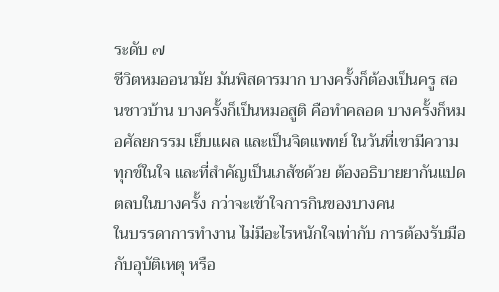ระดับ ๗
ชีวิตหมออนามัย มันพิสดารมาก บางครั้งก็ต้องเป็นครู สอนชาวบ้าน บางครั้งก็เป็นหมอสูติ คือทำคลอด บางครั้งก็หมอศัลยกรรม เย็บแผล และเป็นจิตแพทย์ ในวันที่เขามีความทุกข์ในใจ และที่สำคัญเป็นเภสัชด้วย ต้องอธิบายยากันแปดตลบในบางครั้ง กว่าจะเข้าใจการกินของบางคน
ในบรรดาการทำงาน ไม่มีอะไรหนักใจเท่ากับ การต้องรับมือ กับอุบัติเหตุ หรือ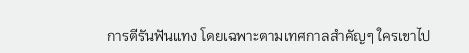การตีรันฟันแทง โดยเฉพาะตามเทศกาลสำคัญๆ ใครเขาไป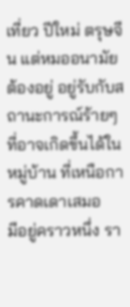เที่ยว ปีใหม่ ตรุษจีน แต่หมออนามัยต้องอยู่ อยู่รับกับสถานะการณ์ร้ายๆ ที่อาจเกิดขึ้นได้ในหมู่บ้าน ที่เหนือการคาดเดาเสมอ
มีอยู่คราวหนึ่ง รา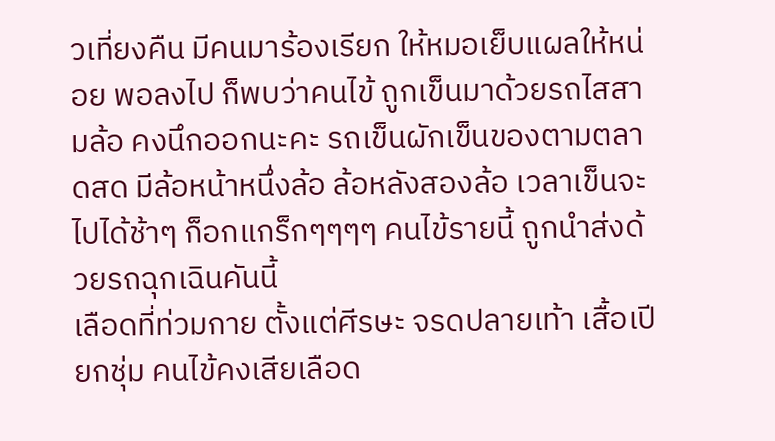วเที่ยงคืน มีคนมาร้องเรียก ให้หมอเย็บแผลให้หน่อย พอลงไป ก็พบว่าคนไข้ ถูกเข็นมาด้วยรถไสสามล้อ คงนึกออกนะคะ รถเข็นผักเข็นของตามตลาดสด มีล้อหน้าหนึ่งล้อ ล้อหลังสองล้อ เวลาเข็นจะไปได้ช้าๆ ก็อกแกร็กๆๆๆๆ คนไข้รายนี้ ถูกนำส่งด้วยรถฉุกเฉินคันนี้
เลือดที่ท่วมกาย ตั้งแต่ศีรษะ จรดปลายเท้า เสื้อเปียกชุ่ม คนไข้คงเสียเลือด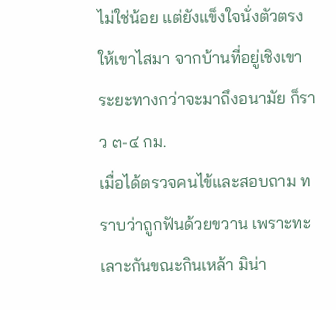ไม่ใช่น้อย แต่ยังแข็งใจนั่งตัวตรงให้เขาไสมา จากบ้านที่อยู่เชิงเขา ระยะทางกว่าจะมาถึงอนามัย ก็ราว ๓-๔ กม.
เมื่อได้ตรวจคนไข้และสอบถาม ทราบว่าถูกฟันด้วยขวาน เพราะทะเลาะกันขณะกินเหล้า มิน่า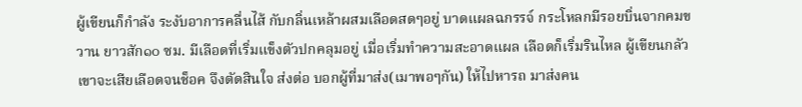ผู้เขียนก็กำลัง ระงับอาการคลื่นไส้ กับกลิ่นเหล้าผสมเลือดสดๆอยู่ บาดแผลฉกรรจ์ กระโหลกมีรอยบิ่นจากคมขวาน ยาวสัก๑๐ ซม. มีเลือดที่เริ่มแข็งตัวปกคลุมอยู่ เมื่อเริ่มทำความสะอาดแผล เลือดก็เริ่มรินไหล ผู้เขียนกลัวเขาจะเสียเลือดจนช็อค จึงตัดสินใจ ส่งต่อ บอกผู้ที่มาส่ง(เมาพอๆกัน) ให้ไปหารถ มาส่งคน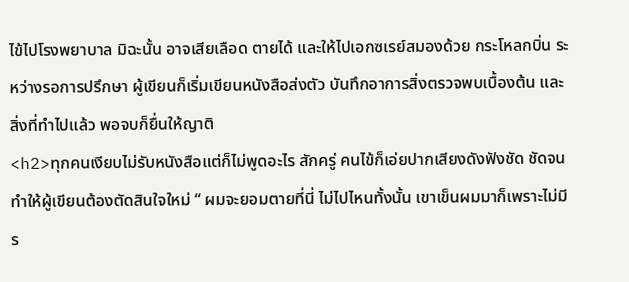ไข้ไปโรงพยาบาล มิฉะนั้น อาจเสียเลือด ตายได้ และให้ไปเอกซเรย์สมองด้วย กระโหลกบิ่น ระหว่างรอการปรึกษา ผู้เขียนก็เริ่มเขียนหนังสือส่งตัว บันทึกอาการสิ่งตรวจพบเบื้องต้น และสิ่งที่ทำไปแล้ว พอจบก็ยื่นให้ญาติ
<h2>ทุกคนเงียบไม่รับหนังสือแต่ก็ไม่พูดอะไร สักครู่ คนไข้ก็เอ่ยปากเสียงดังฟังชัด ชัดจนทำให้ผู้เขียนต้องตัดสินใจใหม่ “ ผมจะยอมตายที่นี่ ไม่ไปไหนทั้งนั้น เขาเข็นผมมาก็เพราะไม่มีร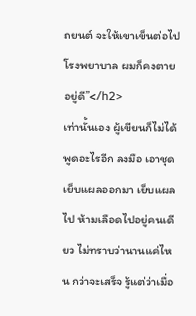ถยนต์ จะให้เขาเข็นต่อไปโรงพยาบาล ผมก็คงตายอยู่ดี”</h2>
เท่านั้นเอง ผู้เขียนก็ไม่ได้พูดอะไรอีก ลงมือ เอาชุดเย็บแผลออกมา เย็บแผล ไป ห้ามเลือดไปอยู่คนเดียว ไม่ทราบว่านานแค่ไหน กว่าจะเสร็จ รู้แต่ว่าเมื่อ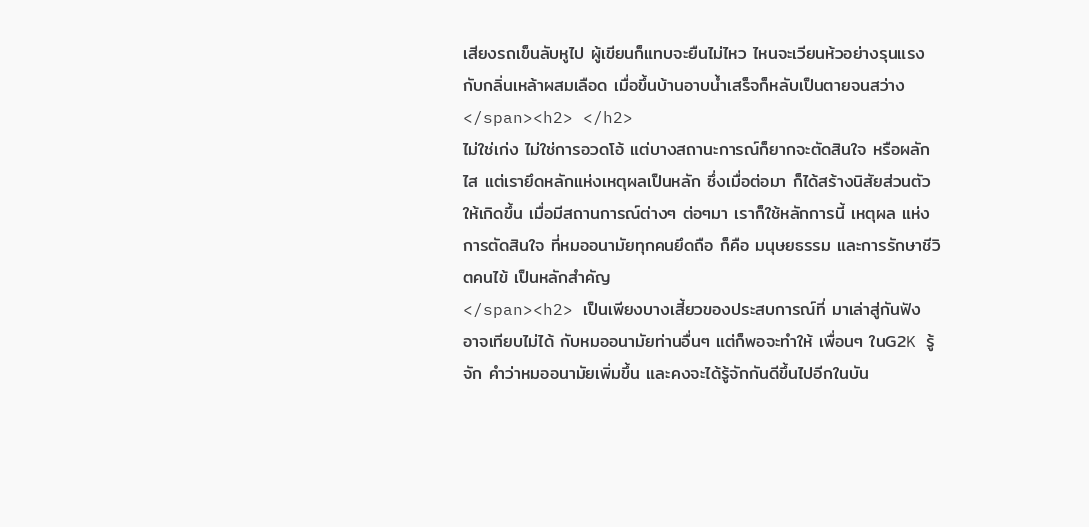เสียงรถเข็นลับหูไป ผู้เขียนก็แทบจะยืนไม่ไหว ไหนจะเวียนห้วอย่างรุนแรงกับกลิ่นเหล้าผสมเลือด เมื่อขึ้นบ้านอาบน้ำเสร็จก็หลับเป็นตายจนสว่าง
</span><h2> </h2>
ไม่ใช่เก่ง ไม่ใช่การอวดโอ้ แต่บางสถานะการณ์ก็ยากจะตัดสินใจ หรือผลักไส แต่เรายึดหลักแห่งเหตุผลเป็นหลัก ซึ่งเมื่อต่อมา ก็ได้สร้างนิสัยส่วนตัว ให้เกิดขึ้น เมื่อมีสถานการณ์ต่างๆ ต่อๆมา เราก็ใช้หลักการนี้ เหตุผล แห่งการตัดสินใจ ที่หมออนามัยทุกคนยึดถือ ก็คือ มนุษยธรรม และการรักษาชีวิตคนไข้ เป็นหลักสำคัญ
</span><h2> เป็นเพียงบางเสี้ยวของประสบการณ์ที่ มาเล่าสู่กันฟัง อาจเทียบไม่ได้ กับหมออนามัยท่านอื่นๆ แต่ก็พอจะทำให้ เพื่อนๆ ในG2K รู้จัก คำว่าหมออนามัยเพิ่มขึ้น และคงจะได้รู้จักกันดีขึ้นไปอีกในบัน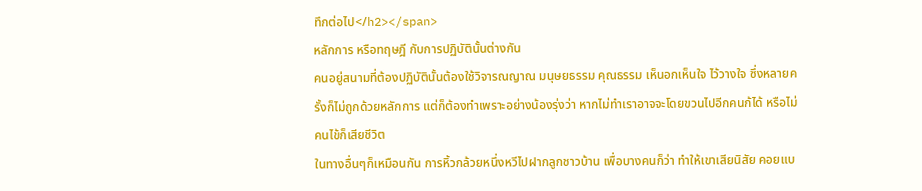ทึกต่อไป</h2></span>
หลักการ หรือทฤษฎี กับการปฏิบัตินั้นต่างกัน
คนอยู่สนามที่ต้องปฏิบัตินั้นต้องใช้วิจารณญาณ มนุษยธรรม คุณธรรม เห็นอกเห็นใจ ไว้วางใจ ซึ่งหลายครั้งก็ไม่ถูกด้วยหลักการ แต่ก็ต้องทำเพราะอย่างน้องรุ่งว่า หากไม่ทำเราอาจจะโดยขวนไปอีกคนก้ได้ หรือไม่คนไข้ก็เสียชีวิต
ในทางอื่นๆก็เหมือนกัน การหิ้วกล้วยหนึ่งหวีไปฝากลูกชาวบ้าน เพื่อบางคนก็ว่า ทำให้เขาเสียนิสัย คอยแบ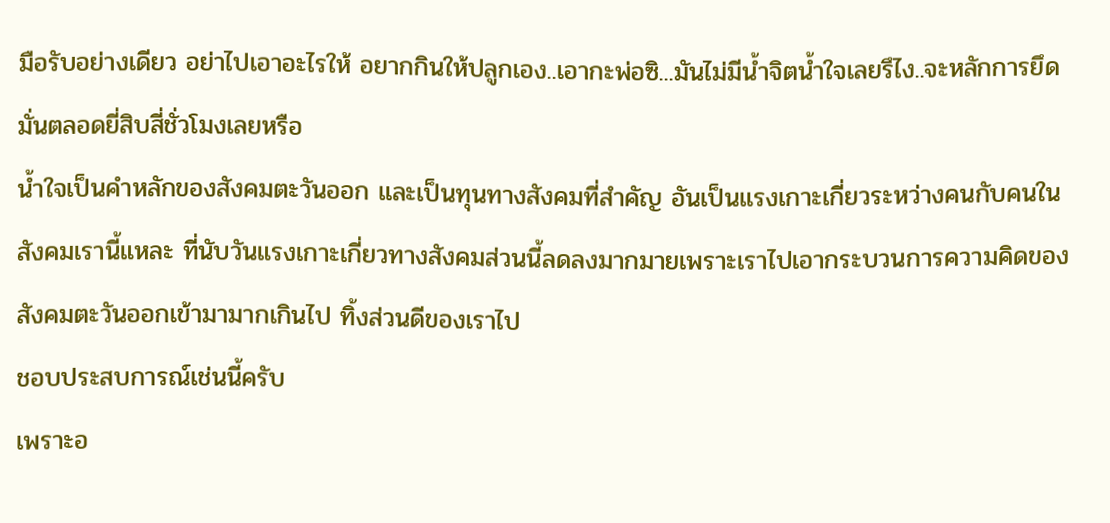มือรับอย่างเดียว อย่าไปเอาอะไรให้ อยากกินให้ปลูกเอง..เอากะพ่อซิ...มันไม่มีน้ำจิตน้ำใจเลยรึไง..จะหลักการยึดมั่นตลอดยี่สิบสี่ชั่วโมงเลยหรือ
น้ำใจเป็นคำหลักของสังคมตะวันออก และเป็นทุนทางสังคมที่สำคัญ อันเป็นแรงเกาะเกี่ยวระหว่างคนกับคนในสังคมเรานี้แหละ ที่นับวันแรงเกาะเกี่ยวทางสังคมส่วนนี้ลดลงมากมายเพราะเราไปเอากระบวนการความคิดของสังคมตะวันออกเข้ามามากเกินไป ทิ้งส่วนดีของเราไป
ชอบประสบการณ์เช่นนี้ครับ
เพราะอ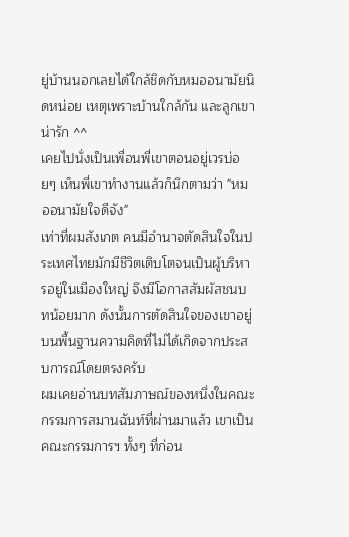ยู่บ้านนอกเลยได้ใกล้ชิดกับหมออนามัยนิดหน่อย เหตุเพราะบ้านใกล้กัน และลูกเขาน่ารัก ^^
เคยไปนั่งเป็นเพื่อนพี่เขาตอนอยู่เวรบ่อยๆ เห็นพี่เขาทำงานแล้วก็นึกตามว่า "หมออนามัยใจดีจัง"
เท่าที่ผมสังเกต คนมีอำนาจตัดสินใจในประเทศไทยมักมีชีวิตเติบโตจนเป็นผู้บริหารอยู่ในเมืองใหญ่ จึงมีโอกาสสัมผัสชนบทน้อยมาก ดังนั้นการตัดสินใจของเขาอยู่บนพื้นฐานความคิดที่ไม่ได้เกิดจากประสบการณ์โดยตรงครับ
ผมเคยอ่านบทสัมภาษณ์ของหนึ่งในคณะกรรมการสมานฉันท์ที่ผ่านมาแล้ว เขาเป็นคณะกรรมการฯ ทั้งๆ ที่ก่อน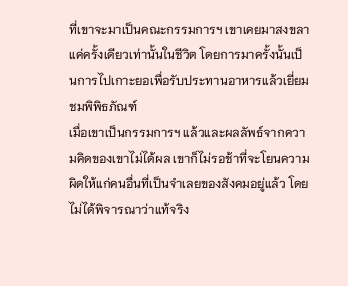ที่เขาจะมาเป็นคณะกรรมการฯ เขาเคยมาสงขลาแค่ครั้งเดียวเท่านั้นในชีวิต โดยการมาครั้งนั้นเป็นการไปเกาะยอเพื่อรับประทานอาหารแล้วเยี่ยมชมพิพิธภัณฑ์
เมื่อเขาเป็นกรรมการฯ แล้วและผลลัพธ์จากความคิดของเขาไม่ได้ผล เขาก็ไม่รอช้าที่จะโยนความผิดให้แก่คนอื่นที่เป็นจำเลยของสังคมอยู่แล้ว โดยไม่ได้พิจารณาว่าแท้จริง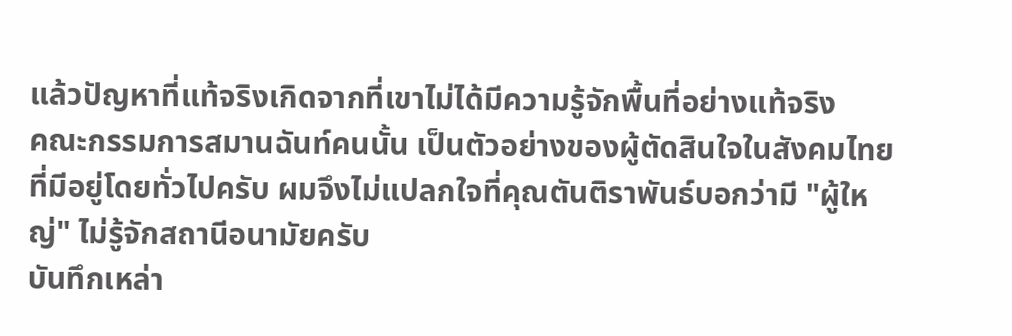แล้วปัญหาที่แท้จริงเกิดจากที่เขาไม่ได้มีความรู้จักพื้นที่อย่างแท้จริง
คณะกรรมการสมานฉันท์คนนั้น เป็นตัวอย่างของผู้ตัดสินใจในสังคมไทยที่มีอยู่โดยทั่วไปครับ ผมจึงไม่แปลกใจที่คุณตันติราพันธ์บอกว่ามี "ผู้ใหญ่" ไม่รู้จักสถานีอนามัยครับ
บันทึกเหล่า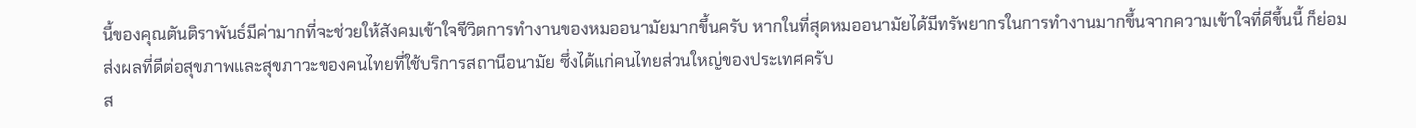นี้ของคุณตันติราพันธ์มีค่ามากที่จะช่วยให้สังคมเข้าใจชีวิตการทำงานของหมออนามัยมากขึ้นครับ หากในที่สุดหมออนามัยได้มีทรัพยากรในการทำงานมากขึ้นจากความเข้าใจที่ดีขึ้นนี้ ก็ย่อมส่งผลที่ดีต่อสุขภาพและสุขภาวะของคนไทยที่ใช้บริการสถานีอนามัย ซึ่งได้แก่คนไทยส่วนใหญ่ของประเทศครับ
ส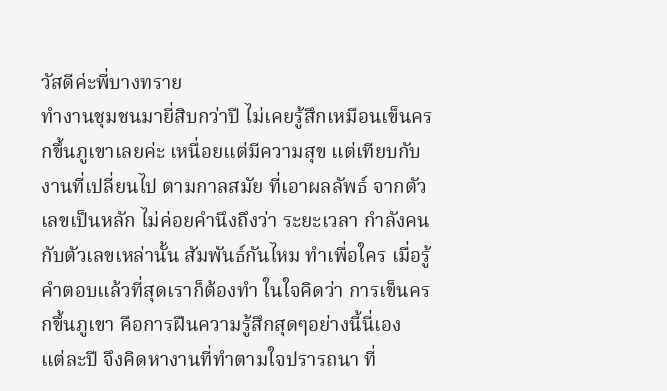วัสดีค่ะพี่บางทราย
ทำงานชุมชนมายี่สิบกว่าปี ไม่เคยรู้สึกเหมือนเข็นครกขึ้นภูเขาเลยค่ะ เหนื่อยแต่มีความสุข แต่เทียบกับงานที่เปลี่ยนไป ตามกาลสมัย ที่เอาผลลัพธ์ จากตัวเลขเป็นหลัก ไม่ค่อยคำนึงถึงว่า ระยะเวลา กำลังคน กับตัวเลขเหล่านั้น สัมพันธ์กันไหม ทำเพื่อใคร เมื่อรู้คำตอบแล้วที่สุดเราก็ต้องทำ ในใจคิดว่า การเข็นครกขึ้นภูเขา คือการฝืนความรู้สึกสุดๆอย่างนี้นี่เอง
แต่ละปี จึงคิดหางานที่ทำตามใจปรารถนา ที่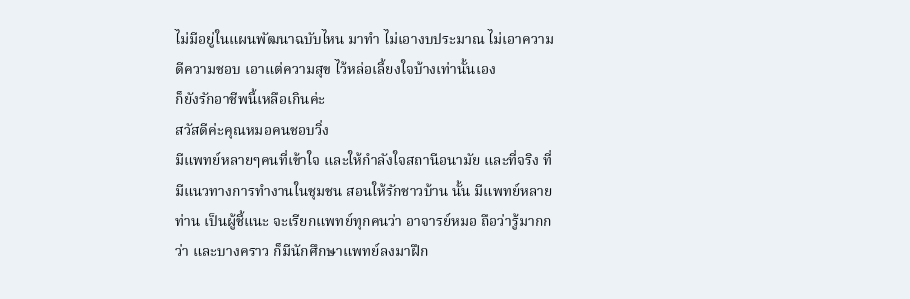ไม่มีอยู่ในแผนพัฒนาฉบับไหน มาทำ ไม่เอางบประมาณ ไม่เอาความดีความชอบ เอาแต่ความสุข ไว้หล่อเลี้ยงใจบ้างเท่านั้นเอง
ก็ยังรักอาชีพนี้เหลือเกินค่ะ
สวัสดีค่ะคุณหมอคนชอบวิ่ง
มีแพทย์หลายๆคนที่เข้าใจ และให้กำลังใจสถานีอนามัย และที่จริง ที่มีแนวทางการทำงานในชุมชน สอนให้รักชาวบ้าน นั้น มีแพทย์หลายท่าน เป็นผู้ชี้แนะ จะเรียกแพทย์ทุกคนว่า อาจารย์หมอ ถือว่ารู้มากกว่า และบางคราว ก็มีนักศึกษาแพทย์ลงมาฝึก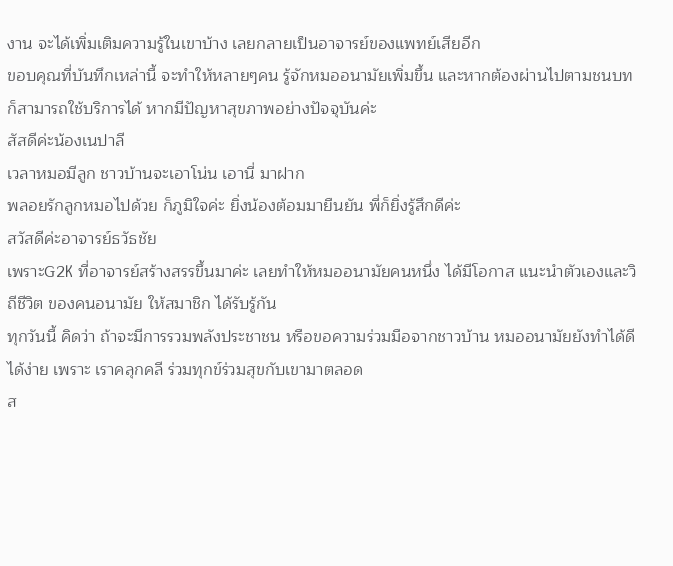งาน จะได้เพิ่มเติมความรู้ในเขาบ้าง เลยกลายเป็นอาจารย์ของแพทย์เสียอีก
ขอบคุณที่บันทึกเหล่านี้ จะทำให้หลายๆคน รู้จักหมออนามัยเพิ่มขึ้น และหากต้องผ่านไปตามชนบท ก็สามารถใช้บริการได้ หากมีปัญหาสุขภาพอย่างปัจจุบันค่ะ
สัสดีค่ะน้องเนปาลี
เวลาหมอมีลูก ชาวบ้านจะเอาโน่น เอานี่ มาฝาก
พลอยรักลูกหมอไปด้วย ก็ภูมิใจค่ะ ยิ่งน้องต้อมมายืนยัน พี่ก็ยิ่งรู้สึกดีค่ะ
สวัสดีค่ะอาจารย์ธวัธชัย
เพราะG2K ที่อาจารย์สร้างสรรขึ้นมาค่ะ เลยทำให้หมออนามัยคนหนึ่ง ได้มีโอกาส แนะนำตัวเองและวิถีชีวิต ของคนอนามัย ให้สมาชิก ได้รับรู้กัน
ทุกวันนี้ คิดว่า ถ้าจะมีการรวมพลังประชาชน หรือขอความร่วมมือจากชาวบ้าน หมออนามัยยังทำได้ดี ได้ง่าย เพราะ เราคลุกคลี ร่วมทุกข์ร่วมสุขกับเขามาตลอด
ส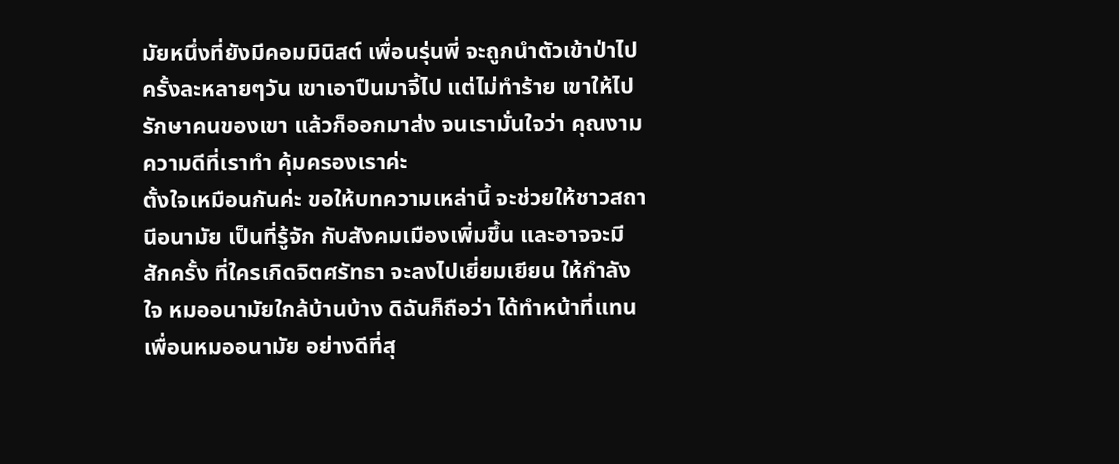มัยหนึ่งที่ยังมีคอมมินิสต์ เพื่อนรุ่นพี่ จะถูกนำตัวเข้าป่าไปครั้งละหลายๆวัน เขาเอาปืนมาจี้ไป แต่ไม่ทำร้าย เขาให้ไปรักษาคนของเขา แล้วก็ออกมาส่ง จนเรามั่นใจว่า คุณงามความดีที่เราทำ คุ้มครองเราค่ะ
ตั้งใจเหมือนกันค่ะ ขอให้บทความเหล่านี้ จะช่วยให้ชาวสถานีอนามัย เป็นที่รู้จัก กับสังคมเมืองเพิ่มขึ้น และอาจจะมีสักครั้ง ที่ใครเกิดจิตศรัทธา จะลงไปเยี่ยมเยียน ให้กำลังใจ หมออนามัยใกล้บ้านบ้าง ดิฉันก็ถือว่า ได้ทำหน้าที่แทน เพื่อนหมออนามัย อย่างดีที่สุ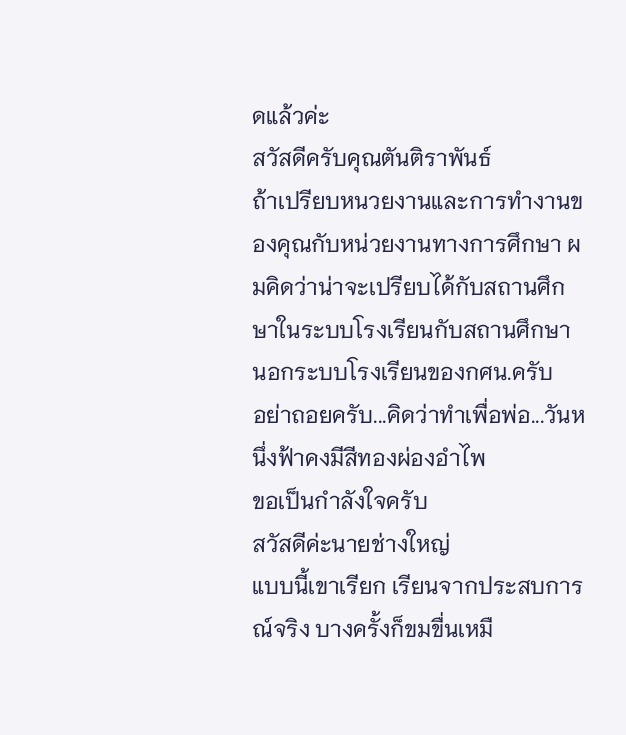ดแล้วค่ะ
สวัสดีครับคุณตันติราพันธ์
ถ้าเปรียบหนวยงานและการทำงานของคุณกับหน่วยงานทางการศึกษา ผมคิดว่าน่าจะเปรียบได้กับสถานศึกษาในระบบโรงเรียนกับสถานศึกษานอกระบบโรงเรียนของกศน.ครับ
อย่าถอยครับ...คิดว่าทำเพื่อพ่อ...วันหนึ่งฟ้าคงมีสีทองผ่องอำไพ
ขอเป็นกำลังใจครับ
สวัสดีค่ะนายช่างใหญ่
แบบนี้เขาเรียก เรียนจากประสบการณ์จริง บางครั้งก็ขมขื่นเหมื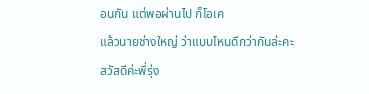อนกัน แต่พอผ่านไป ก็โอเค
แล้วนายช่างใหญ่ ว่าแบบไหนดีกว่ากันล่ะคะ
สวัสดีค่ะพี่รุ่ง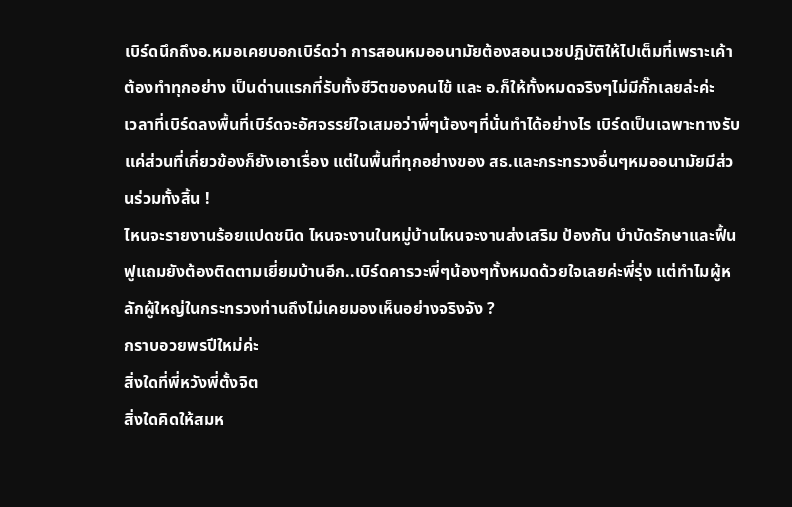เบิร์ดนึกถึงอ.หมอเคยบอกเบิร์ดว่า การสอนหมออนามัยต้องสอนเวชปฏิบัติให้ไปเต็มที่เพราะเค้าต้องทำทุกอย่าง เป็นด่านแรกที่รับทั้งชีวิตของคนไข้ และ อ.ก็ให้ทั้งหมดจริงๆไม่มีกั๊กเลยล่ะค่ะ
เวลาที่เบิร์ดลงพื้นที่เบิร์ดจะอัศจรรย์ใจเสมอว่าพี่ๆน้องๆที่นั่นทำได้อย่างไร เบิร์ดเป็นเฉพาะทางรับแค่ส่วนที่เกี่ยวข้องก็ยังเอาเรื่อง แต่ในพื้นที่ทุกอย่างของ สธ.และกระทรวงอื่นๆหมออนามัยมีส่วนร่วมทั้งสิ้น !
ไหนจะรายงานร้อยแปดชนิด ไหนจะงานในหมู่บ้านไหนจะงานส่งเสริม ป้องกัน บำบัดรักษาและฟื้นฟูแถมยังต้องติดตามเยี่ยมบ้านอีก..เบิร์ดคารวะพี่ๆน้องๆทั้งหมดด้วยใจเลยค่ะพี่รุ่ง แต่ทำไมผู้หลักผู้ใหญ่ในกระทรวงท่านถึงไม่เคยมองเห็นอย่างจริงจัง ?
กราบอวยพรปีใหม่ค่ะ
สิ่งใดที่พี่หวังพี่ตั้งจิต
สิ่งใดคิดให้สมห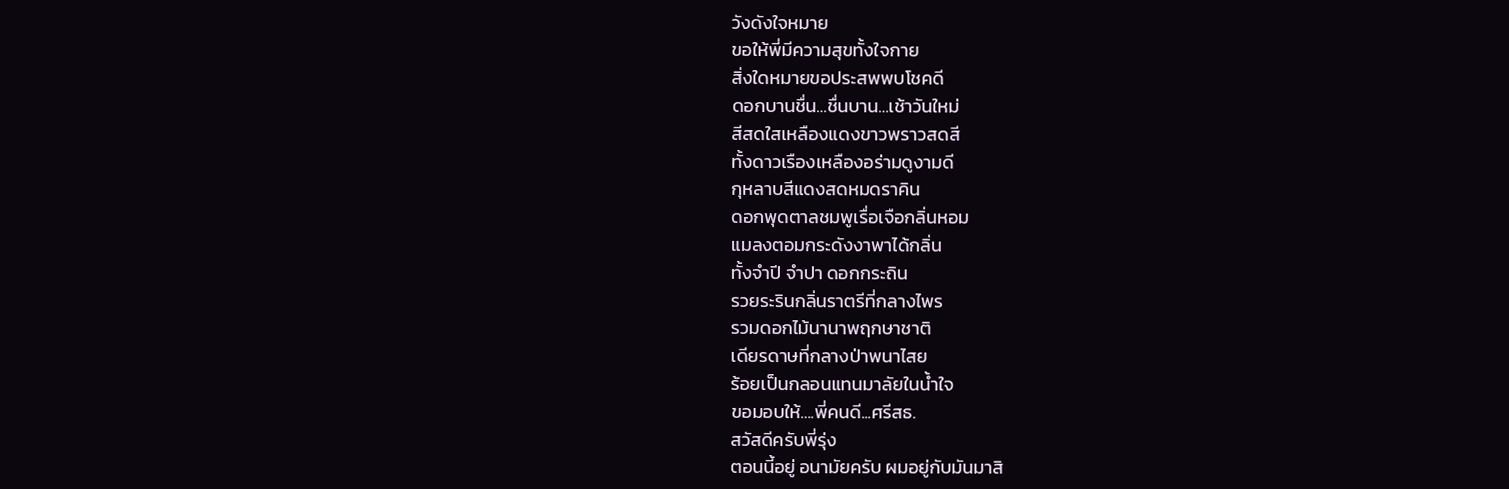วังดังใจหมาย
ขอให้พี่มีความสุขทั้งใจกาย
สิ่งใดหมายขอประสพพบโชคดี
ดอกบานชื่น…ชื่นบาน…เช้าวันใหม่
สีสดใสเหลืองแดงขาวพราวสดสี
ทั้งดาวเรืองเหลืองอร่ามดูงามดี
กุหลาบสีแดงสดหมดราคิน
ดอกพุดตาลชมพูเรื่อเจือกลิ่นหอม
แมลงตอมกระดังงาพาได้กลิ่น
ทั้งจำปี จำปา ดอกกระถิน
รวยระรินกลิ่นราตรีที่กลางไพร
รวมดอกไม้นานาพฤกษาชาติ
เดียรดาษที่กลางป่าพนาไสย
ร้อยเป็นกลอนแทนมาลัยในน้ำใจ
ขอมอบให้….พี่คนดี...ศรีสธ.
สวัสดีครับพี่รุ่ง
ตอนนี้อยู่ อนามัยครับ ผมอยู่กับมันมาสิ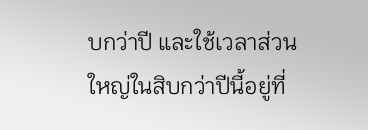บกว่าปี และใช้เวลาส่วนใหญ่ในสิบกว่าปีนี้อยู่ที่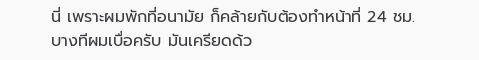นี่ เพราะผมพักที่อนามัย ก็คล้ายกับต้องทำหน้าที่ 24 ชม.
บางทีผมเบื่อครับ มันเครียดด้ว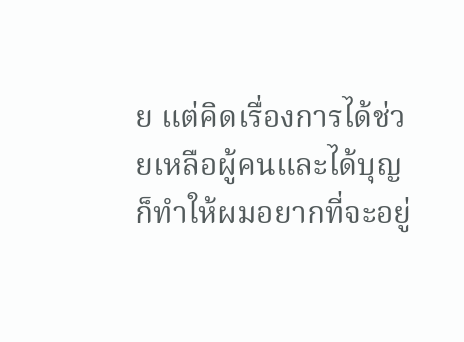ย แต่คิดเรื่องการได้ช่วยเหลือผู้คนและได้บุญ ก็ทำให้ผมอยากที่จะอยู่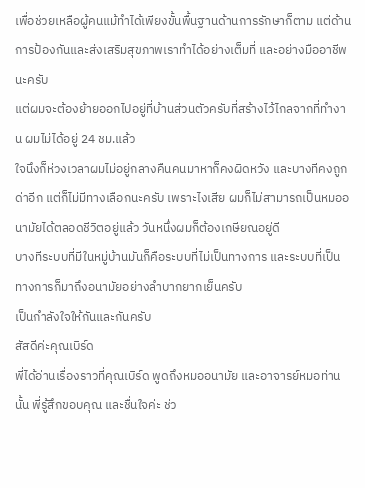เพื่อช่วยเหลือผู้คนแม้ทำได้เพียงขั้นพื้นฐานด้านการรักษาก็ตาม แต่ด้านการป้องกันและส่งเสริมสุขภาพเราทำได้อย่างเต็มที่ และอย่างมืออาชีพนะครับ
แต่ผมจะต้องย้ายออกไปอยู่ที่บ้านส่วนตัวครับที่สร้างไว้ไกลจากที่ทำงาน ผมไม่ได้อยู่ 24 ชม.แล้ว
ใจนึงก็ห่วงเวลาผมไม่อยู่กลางคืนคนมาหาก็คงผิดหวัง และบางทีคงถูกด่าอีก แต่ก็ไม่มีทางเลือกนะครับ เพราะไงเสีย ผมก็ไม่สามารถเป็นหมออนามัยได้ตลอดชีวิตอยู่แล้ว วันหนึ่งผมก็ต้องเกษียณอยู่ดี
บางทีระบบที่มีในหมู่บ้านมันก็คือระบบที่ไม่เป็นทางการ และระบบที่เป็นทางการก็มาถึงอนามัยอย่างลำบากยากเย็นครับ
เป็นกำลังใจให้กันและกันครับ
สัสดีค่ะคุณเบิร์ด
พี่ได้อ่านเรื่องราวที่คุณเบิร์ด พูดถึงหมออนามัย และอาจารย์หมอท่านนั้น พี่รู้สึกขอบคุณ และชื่นใจค่ะ ช่ว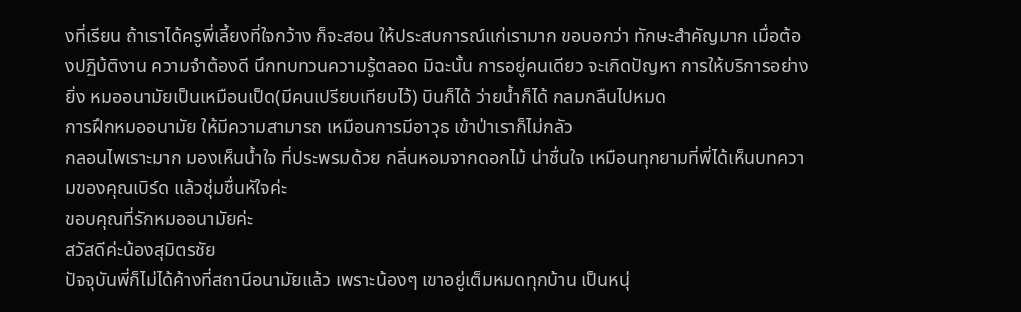งที่เรียน ถ้าเราได้ครูพี่เลี้ยงที่ใจกว้าง ก็จะสอน ให้ประสบการณ์แก่เรามาก ขอบอกว่า ทักษะสำคัญมาก เมื่อต้องปฏิบ้ติงาน ความจำต้องดี นึกทบทวนความรู้ตลอด มิฉะนั้น การอยู่คนเดียว จะเกิดปัญหา การให้บริการอย่างยิ่ง หมออนามัยเป็นเหมือนเป็ด(มีคนเปรียบเทียบไว้) บินก็ได้ ว่ายน้ำก็ได้ กลมกลืนไปหมด
การฝึกหมออนามัย ให้มีความสามารถ เหมือนการมีอาวุธ เข้าป่าเราก็ไม่กลัว
กลอนไพเราะมาก มองเห็นน้ำใจ ที่ประพรมด้วย กลิ่นหอมจากดอกไม้ น่าชื่นใจ เหมือนทุกยามที่พี่ได้เห็นบทความของคุณเบิร์ด แล้วชุ่มชื่นหัใจค่ะ
ขอบคุณที่รักหมออนามัยค่ะ
สวัสดีค่ะน้องสุมิตรชัย
ปัจจุบันพี่ก็ไม่ได้ค้างที่สถานีอนามัยแล้ว เพราะน้องๆ เขาอยู่เต็มหมดทุกบ้าน เป็นหนุ่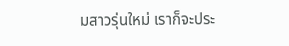มสาวรุ่นใหม่ เราก็จะประ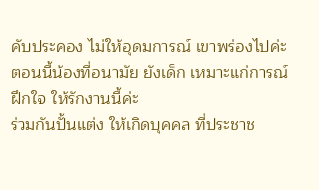คับประคอง ไม่ให้อุดมการณ์ เขาพร่องไปค่ะ ตอนนี้น้องที่อนามัย ยังเด็ก เหมาะแก่การณ์ฝึกใจ ให้รักงานนี้ค่ะ
ร่วมกันปั้นแต่ง ให้เกิดบุคคล ที่ประชาช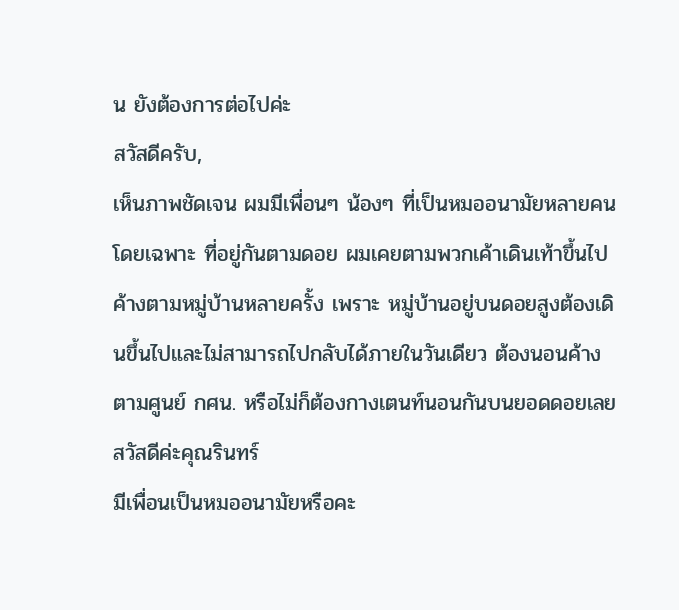น ยังต้องการต่อไปค่ะ
สวัสดีครับ,
เห็นภาพชัดเจน ผมมีเพื่อนๆ น้องๆ ที่เป็นหมออนามัยหลายคน โดยเฉพาะ ที่อยู่กันตามดอย ผมเคยตามพวกเค้าเดินเท้าขึ้นไปค้างตามหมู่บ้านหลายครั้ง เพราะ หมู่บ้านอยู่บนดอยสูงต้องเดินขึ้นไปและไม่สามารถไปกลับได้ภายในวันเดียว ต้องนอนค้างตามศูนย์ กศน. หรือไม่ก็ต้องกางเตนท์นอนกันบนยอดดอยเลย
สวัสดีค่ะคุณรินทร์
มีเพื่อนเป็นหมออนามัยหรือคะ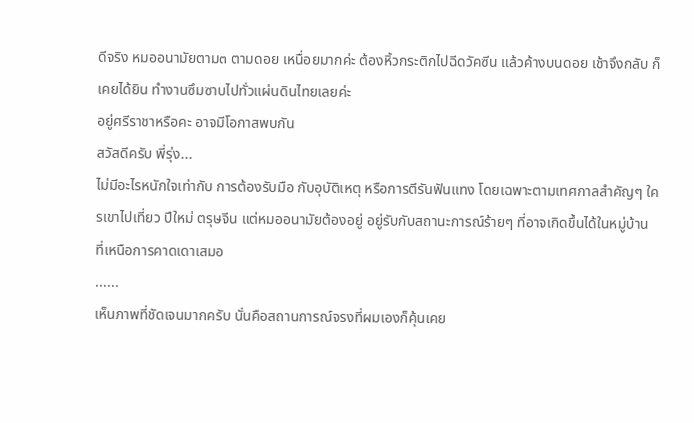ดีจริง หมออนามัยตาม๓ ตามดอย เหนื่อยมากค่ะ ต้องหิ้วกระติกไปฉีดวัคซีน แล้วค้างบนดอย เช้าจึงกลับ ก็เคยได้ยิน ทำงานซึมซาบไปทั่วแผ่นดินไทยเลยค่ะ
อยู่ศรีราชาหรือคะ อาจมีโอกาสพบกัน
สวัสดีครับ พี่รุ่ง...
ไม่มีอะไรหนักใจเท่ากับ การต้องรับมือ กับอุบัติเหตุ หรือการตีรันฟันแทง โดยเฉพาะตามเทศกาลสำคัญๆ ใครเขาไปเที่ยว ปีใหม่ ตรุษจีน แต่หมออนามัยต้องอยู่ อยู่รับกับสถานะการณ์ร้ายๆ ที่อาจเกิดขึ้นได้ในหมู่บ้าน ที่เหนือการคาดเดาเสมอ
......
เห็นภาพที่ชัดเจนมากครับ นั่นคือสถานการณ์จรงที่ผมเองก็คุ้นเคย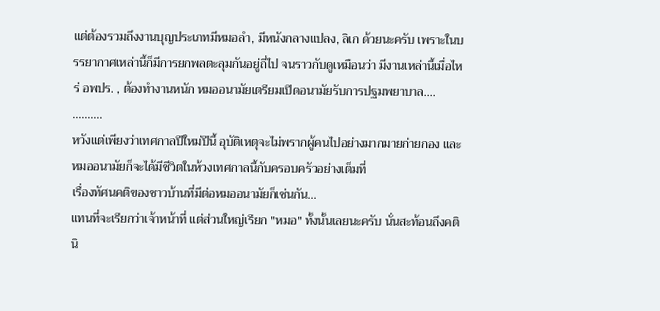แต่ต้องรวมถึงงานบุญประเภทมีหมอลำ, มีหนังกลางแปลง, ลิเก ด้วยนะครับ เพราะในบรรยากาศเหล่านี้ก็มีการยกพลตะลุมกันอยู่ถี่ไป จนราวกับดูเหมือนว่า มีงานเหล่านี้เมื่อไหร่ อพปร. , ต้องทำงานหนัก หมออนามัยเตรียมเปิดอนามัยรับการปฐมพยาบาล....
..........
หวังแต่เพียงว่าเทศกาลปีใหม่ปีนี้ อุบัติเหตุจะไม่พรากผู้คนไปอย่างมากมายก่ายกอง และหมออนามัยก็จะได้มีชีวิตในห้วงเทศกาลนี้กับครอบครัวอย่างเต็มที่
เรื่องทัศนคติของชาวบ้านที่มีต่อหมออนามัยก็เช่นกัน...
แทนที่จะเรียกว่าเจ้าหน้าที่ แต่ส่วนใหญ่เรียก "หมอ" ทั้งนั้นเลยนะครับ นั่นสะท้อนถึงคตินิ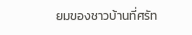ยมของชาวบ้านที่ศรัท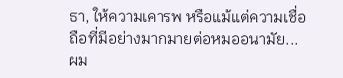ธา, ให้ความเคารพ หรือแม้แต่ความเชื่อถือที่มีอย่างมากมายต่อหมออนามัย...
ผม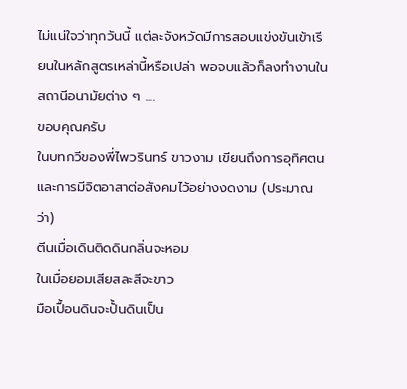ไม่แน่ใจว่าทุกวันนี้ แต่ละจังหวัดมีการสอบแข่งขันเข้าเรียนในหลักสูตรเหล่านี้หรือเปล่า พอจบแล้วก็ลงทำงานในสถานีอนามัยต่าง ๆ ....
ขอบคุณครับ
ในบทกวีของพี่ไพวรินทร์ ขาวงาม เขียนถึงการอุทิศตนและการมีจิตอาสาต่อสังคมไว้อย่างงดงาม (ประมาณว่า)
ตีนเมื่อเดินติดดินกลิ่นจะหอม
ในเมื่อยอมเสียสละสีจะขาว
มือเปื้อนดินจะปั้นดินเป็น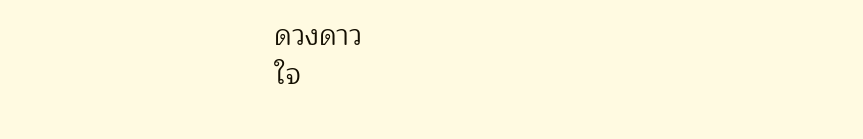ดวงดาว
ใจ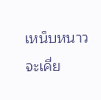เหน็บหนาวจะเคี่ย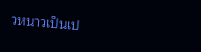วหนาวเป็นเป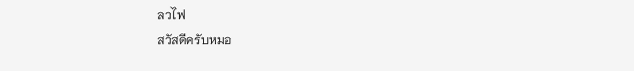ลวไฟ
สวัสดีครับหมอ